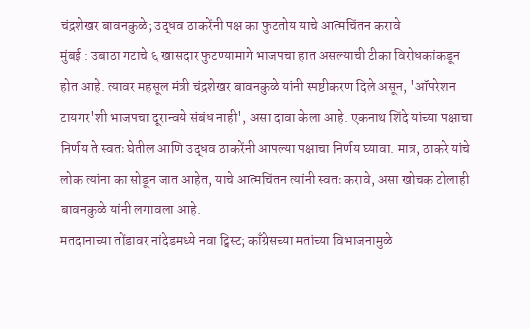चंद्रशेखर बावनकुळे; उद्धव ठाकरेंनी पक्ष का फुटतोय याचे आत्मचिंतन करावे
मुंबई : उबाठा गटाचे ६ खासदार फुटण्यामागे भाजपचा हात असल्याची टीका विरोधकांकडून होत आहे. त्यावर महसूल मंत्री चंद्रशेखर बावनकुळे यांनी स्पष्टीकरण दिले असून, 'ऑपरेशन टायगर'शी भाजपचा दूरान्वये संबंध नाही', असा दावा केला आहे. एकनाथ शिंदे यांच्या पक्षाचा निर्णय ते स्वतः घेतील आणि उद्धव ठाकरेंनी आपल्या पक्षाचा निर्णय घ्यावा. मात्र, ठाकरे यांचे लोक त्यांना का सोडून जात आहेत, याचे आत्मचिंतन त्यांनी स्वतः करावे, असा खोचक टोलाही बावनकुळे यांनी लगावला आहे.
मतदानाच्या तोंडावर नांदेडमध्ये नवा ट्विस्ट; काँग्रेसच्या मतांच्या विभाजनामुळे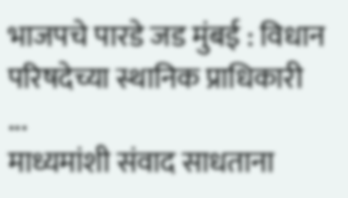भाजपचे पारडे जड मुंबई : विधान परिषदेच्या स्थानिक प्राधिकारी ...
माध्यमांशी संवाद साधताना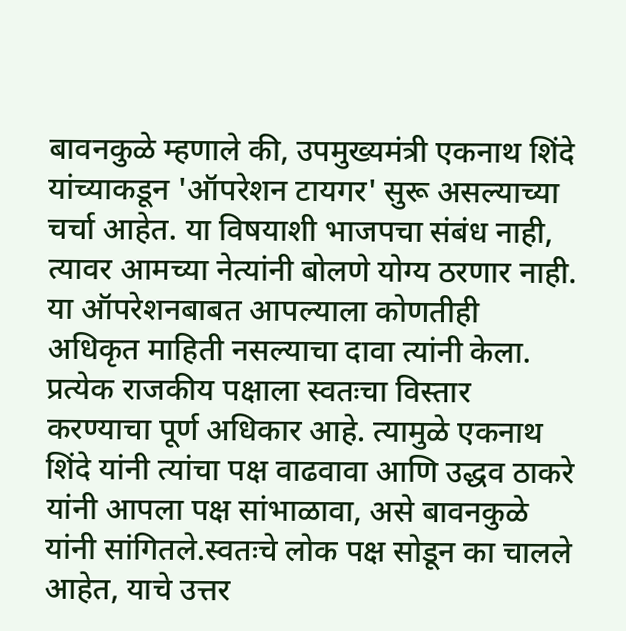बावनकुळे म्हणाले की, उपमुख्यमंत्री एकनाथ शिंदे यांच्याकडून 'ऑपरेशन टायगर' सुरू असल्याच्या चर्चा आहेत. या विषयाशी भाजपचा संबंध नाही, त्यावर आमच्या नेत्यांनी बोलणे योग्य ठरणार नाही. या ऑपरेशनबाबत आपल्याला कोणतीही अधिकृत माहिती नसल्याचा दावा त्यांनी केला. प्रत्येक राजकीय पक्षाला स्वतःचा विस्तार करण्याचा पूर्ण अधिकार आहे. त्यामुळे एकनाथ शिंदे यांनी त्यांचा पक्ष वाढवावा आणि उद्धव ठाकरे यांनी आपला पक्ष सांभाळावा, असे बावनकुळे यांनी सांगितले.स्वतःचे लोक पक्ष सोडून का चालले आहेत, याचे उत्तर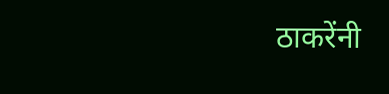ठाकरेंनी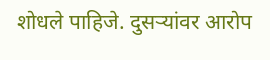शोधले पाहिजे. दुसऱ्यांवर आरोप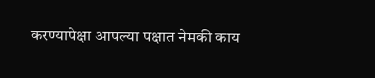करण्यापेक्षा आपल्या पक्षात नेमकी काय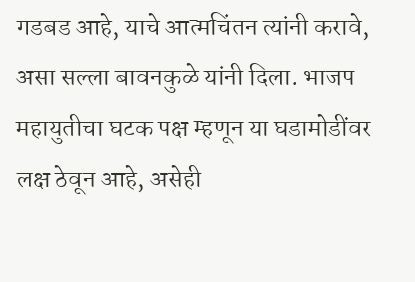गडबड आहे, याचे आत्मचिंतन त्यांनी करावे, असा सल्ला बावनकुळे यांनी दिला. भाजप महायुतीचा घटक पक्ष म्हणून या घडामोडींवर लक्ष ठेवून आहे, असेही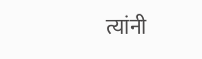त्यांनी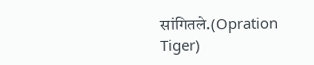सांगितले.(Opration Tiger)